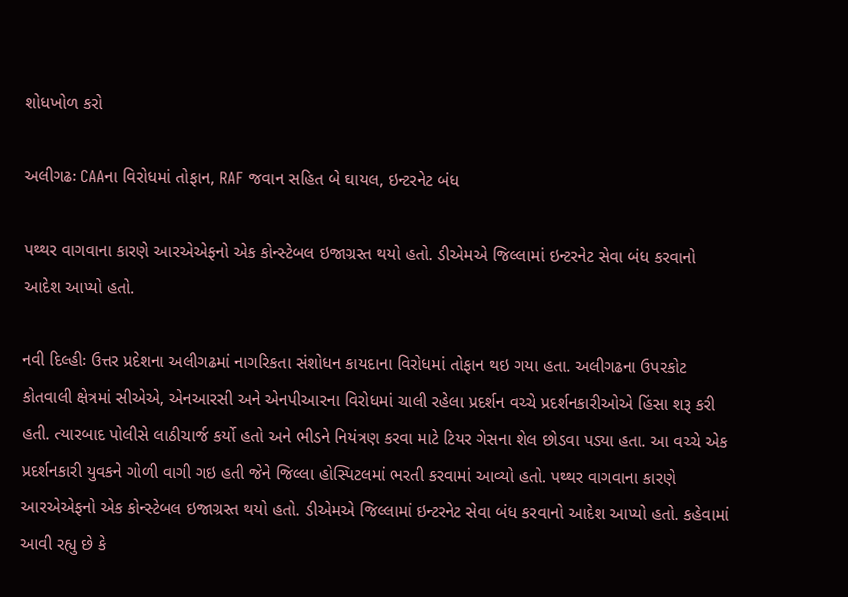શોધખોળ કરો

અલીગઢઃ CAAના વિરોધમાં તોફાન, RAF જવાન સહિત બે ઘાયલ, ઇન્ટરનેટ બંધ

પથ્થર વાગવાના કારણે આરએએફનો એક કોન્સ્ટેબલ ઇજાગ્રસ્ત થયો હતો. ડીએમએ જિલ્લામાં ઇન્ટરનેટ સેવા બંધ કરવાનો આદેશ આપ્યો હતો.

નવી દિલ્હીઃ ઉત્તર પ્રદેશના અલીગઢમાં નાગરિકતા સંશોધન કાયદાના વિરોધમાં તોફાન થઇ ગયા હતા. અલીગઢના ઉપરકોટ કોતવાલી ક્ષેત્રમાં સીએએ, એનઆરસી અને એનપીઆરના વિરોધમાં ચાલી રહેલા પ્રદર્શન વચ્ચે પ્રદર્શનકારીઓએ હિંસા શરૂ કરી હતી. ત્યારબાદ પોલીસે લાઠીચાર્જ કર્યો હતો અને ભીડને નિયંત્રણ કરવા માટે ટિયર ગેસના શેલ છોડવા પડ્યા હતા. આ વચ્ચે એક પ્રદર્શનકારી યુવકને ગોળી વાગી ગઇ હતી જેને જિલ્લા હોસ્પિટલમાં ભરતી કરવામાં આવ્યો હતો. પથ્થર વાગવાના કારણે આરએએફનો એક કોન્સ્ટેબલ ઇજાગ્રસ્ત થયો હતો. ડીએમએ જિલ્લામાં ઇન્ટરનેટ સેવા બંધ કરવાનો આદેશ આપ્યો હતો. કહેવામાં આવી રહ્યુ છે કે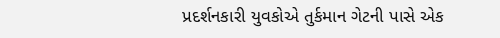પ્રદર્શનકારી યુવકોએ તુર્કમાન ગેટની પાસે એક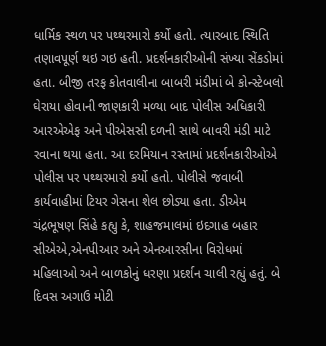ધાર્મિક સ્થળ પર પથ્થરમારો કર્યો હતો. ત્યારબાદ સ્થિતિ તણાવપૂર્ણ થઇ ગઇ હતી. પ્રદર્શનકારીઓની સંખ્યા સેંકડોમાં હતા. બીજી તરફ કોતવાલીના બાબરી મંડીમાં બે કોન્સ્ટેબલો ઘેરાયા હોવાની જાણકારી મળ્યા બાદ પોલીસ અધિકારી આરએએફ અને પીએસસી દળની સાથે બાવરી મંડી માટે રવાના થયા હતા. આ દરમિયાન રસ્તામાં પ્રદર્શનકારીઓએ પોલીસ પર પથ્થરમારો કર્યો હતો. પોલીસે જવાબી કાર્યવાહીમાં ટિયર ગેસના શેલ છોડ્યા હતા. ડીએમ ચંદ્રભૂષણ સિંહે કહ્યુ કે, શાહજમાલમાં ઇદગાહ બહાર સીએએ,એનપીઆર અને એનઆરસીના વિરોધમાં મહિલાઓ અને બાળકોનું ધરણા પ્રદર્શન ચાલી રહ્યું હતું. બે દિવસ અગાઉ મોટી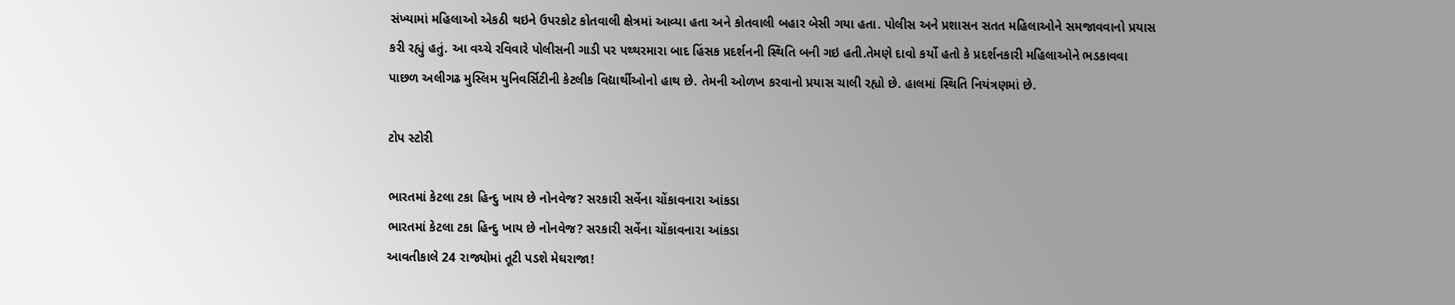સંખ્યામાં મહિલાઓ એકઠી થઇને ઉપરકોટ કોતવાલી ક્ષેત્રમાં આવ્યા હતા અને કોતવાલી બહાર બેસી ગયા હતા. પોલીસ અને પ્રશાસન સતત મહિલાઓને સમજાવવાનો પ્રયાસ કરી રહ્યું હતું. આ વચ્ચે રવિવારે પોલીસની ગાડી પર પથ્થરમારા બાદ હિંસક પ્રદર્શનની સ્થિતિ બની ગઇ હતી.તેમણે દાવો કર્યો હતો કે પ્રદર્શનકારી મહિલાઓને ભડકાવવા પાછળ અલીગઢ મુસ્લિમ યુનિવર્સિટીની કેટલીક વિદ્યાર્થીઓનો હાથ છે. તેમની ઓળખ કરવાનો પ્રયાસ ચાલી રહ્યો છે. હાલમાં સ્થિતિ નિયંત્રણમાં છે.

ટોપ સ્ટોરી

ભારતમાં કેટલા ટકા હિન્દુ ખાય છે નોનવેજ? સરકારી સર્વેના ચોંકાવનારા આંકડા
ભારતમાં કેટલા ટકા હિન્દુ ખાય છે નોનવેજ? સરકારી સર્વેના ચોંકાવનારા આંકડા
આવતીકાલે 24 રાજ્યોમાં તૂટી પડશે મેઘરાજા!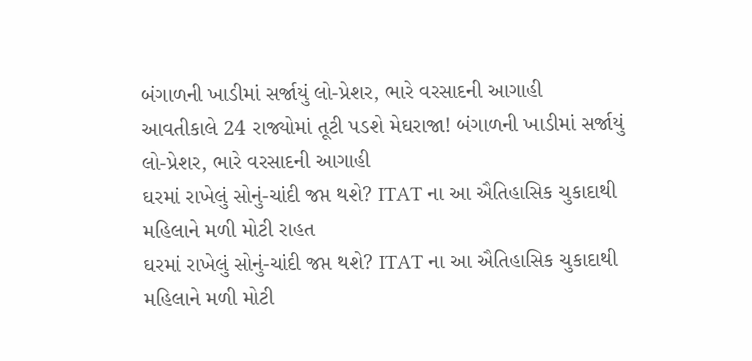બંગાળની ખાડીમાં સર્જાયું લો-પ્રેશર, ભારે વરસાદની આગાહી
આવતીકાલે 24 રાજ્યોમાં તૂટી પડશે મેઘરાજા! બંગાળની ખાડીમાં સર્જાયું લો-પ્રેશર, ભારે વરસાદની આગાહી
ઘરમાં રાખેલું સોનું-ચાંદી જપ્ત થશે? ITAT ના આ ઐતિહાસિક ચુકાદાથી મહિલાને મળી મોટી રાહત
ઘરમાં રાખેલું સોનું-ચાંદી જપ્ત થશે? ITAT ના આ ઐતિહાસિક ચુકાદાથી મહિલાને મળી મોટી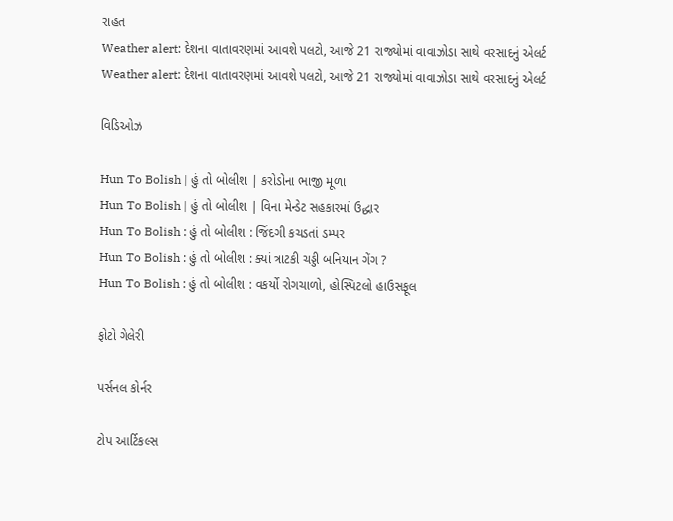રાહત
Weather alert: દેશના વાતાવરણમાં આવશે પલટો, આજે 21 રાજ્યોમાં વાવાઝોડા સાથે વરસાદનું એલર્ટ
Weather alert: દેશના વાતાવરણમાં આવશે પલટો, આજે 21 રાજ્યોમાં વાવાઝોડા સાથે વરસાદનું એલર્ટ

વિડિઓઝ

Hun To Bolish | હું તો બોલીશ | કરોડોના ભાજી મૂળા
Hun To Bolish | હું તો બોલીશ | વિના મેન્ડેટ સહકારમાં ઉદ્ધાર
Hun To Bolish : હું તો બોલીશ : જિંદગી કચડતાં ડમ્પર
Hun To Bolish : હું તો બોલીશ : ક્યાં ત્રાટકી ચડ્ડી બનિયાન ગેંગ ?
Hun To Bolish : હું તો બોલીશ : વકર્યો રોગચાળો, હોસ્પિટલો હાઉસફૂલ

ફોટો ગેલેરી

પર્સનલ કોર્નર

ટોપ આર્ટિકલ્સ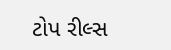ટોપ રીલ્સ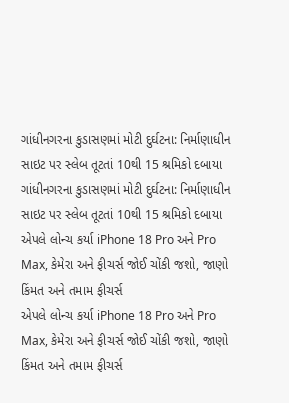ગાંધીનગરના કુડાસણમાં મોટી દુર્ઘટના: નિર્માણાધીન સાઇટ પર સ્લેબ તૂટતાં 10થી 15 શ્રમિકો દબાયા
ગાંધીનગરના કુડાસણમાં મોટી દુર્ઘટના: નિર્માણાધીન સાઇટ પર સ્લેબ તૂટતાં 10થી 15 શ્રમિકો દબાયા
એપલે લોન્ચ કર્યા iPhone 18 Pro અને Pro Max, કેમેરા અને ફીચર્સ જોઈ ચોંકી જશો, જાણો કિંમત અને તમામ ફીચર્સ
એપલે લોન્ચ કર્યા iPhone 18 Pro અને Pro Max, કેમેરા અને ફીચર્સ જોઈ ચોંકી જશો, જાણો કિંમત અને તમામ ફીચર્સ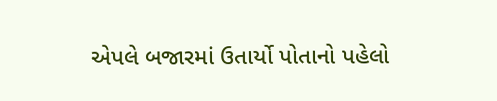એપલે બજારમાં ઉતાર્યો પોતાનો પહેલો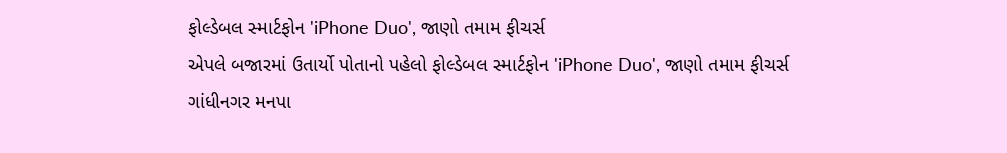ફોલ્ડેબલ સ્માર્ટફોન 'iPhone Duo', જાણો તમામ ફીચર્સ
એપલે બજારમાં ઉતાર્યો પોતાનો પહેલો ફોલ્ડેબલ સ્માર્ટફોન 'iPhone Duo', જાણો તમામ ફીચર્સ
ગાંધીનગર મનપા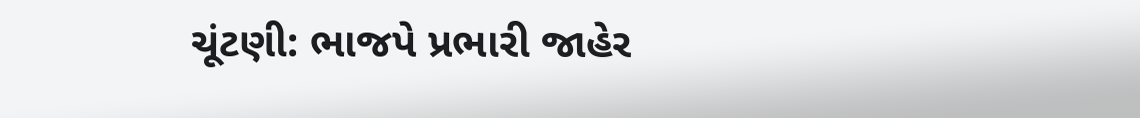ચૂંટણી: ભાજપે પ્રભારી જાહેર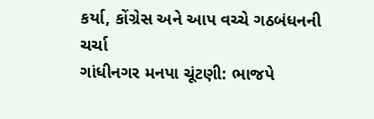કર્યા, કોંગ્રેસ અને આપ વચ્ચે ગઠબંધનની ચર્ચા
ગાંધીનગર મનપા ચૂંટણી: ભાજપે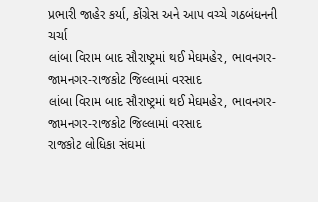પ્રભારી જાહેર કર્યા, કોંગ્રેસ અને આપ વચ્ચે ગઠબંધનની ચર્ચા
લાંબા વિરામ બાદ સૌરાષ્ટ્રમાં થઈ મેઘમહેર, ભાવનગર-જામનગર-રાજકોટ જિલ્લામાં વરસાદ
લાંબા વિરામ બાદ સૌરાષ્ટ્રમાં થઈ મેઘમહેર, ભાવનગર-જામનગર-રાજકોટ જિલ્લામાં વરસાદ
રાજકોટ લોધિકા સંઘમાં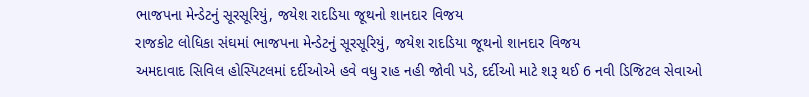ભાજપના મેન્ડેટનું સૂરસૂરિયું, જયેશ રાદડિયા જૂથનો શાનદાર વિજય
રાજકોટ લોધિકા સંઘમાં ભાજપના મેન્ડેટનું સૂરસૂરિયું, જયેશ રાદડિયા જૂથનો શાનદાર વિજય
અમદાવાદ સિવિલ હોસ્પિટલમાં દર્દીઓએ હવે વધુ રાહ નહી જોવી પડે, દર્દીઓ માટે શરૂ થઈ 6 નવી ડિજિટલ સેવાઓ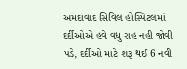અમદાવાદ સિવિલ હોસ્પિટલમાં દર્દીઓએ હવે વધુ રાહ નહી જોવી પડે, દર્દીઓ માટે શરૂ થઈ 6 નવી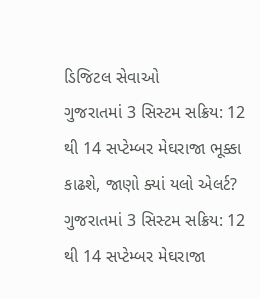ડિજિટલ સેવાઓ
ગુજરાતમાં 3 સિસ્ટમ સક્રિય: 12 થી 14 સપ્ટેમ્બર મેઘરાજા ભૂક્કા કાઢશે, જાણો ક્યાં યલો એલર્ટ?
ગુજરાતમાં 3 સિસ્ટમ સક્રિય: 12 થી 14 સપ્ટેમ્બર મેઘરાજા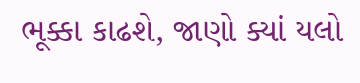ભૂક્કા કાઢશે, જાણો ક્યાં યલો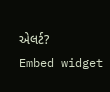એલર્ટ?
Embed widget